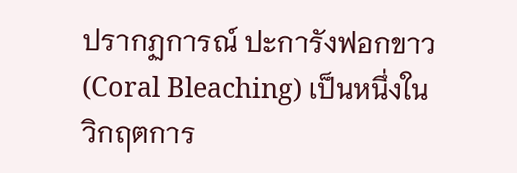ปรากฏการณ์ ปะการังฟอกขาว (Coral Bleaching) เป็นหนึ่งในวิกฤตการ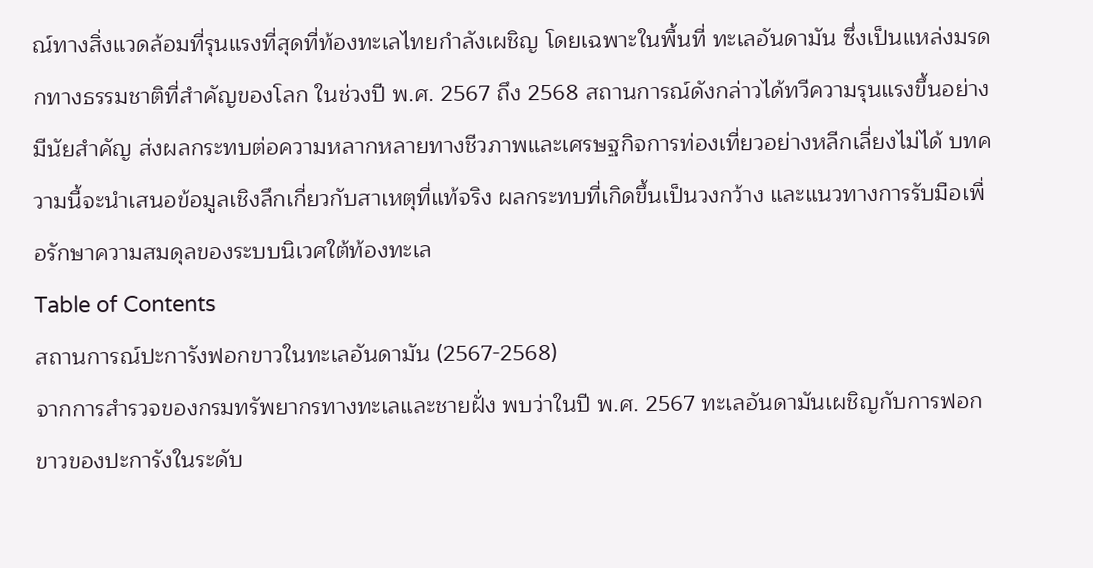ณ์ทางสิ่งแวดล้อมที่รุนแรงที่สุดที่ท้องทะเลไทยกำลังเผชิญ โดยเฉพาะในพื้นที่ ทะเลอันดามัน ซึ่งเป็นแหล่งมรดกทางธรรมชาติที่สำคัญของโลก ในช่วงปี พ.ศ. 2567 ถึง 2568 สถานการณ์ดังกล่าวได้ทวีความรุนแรงขึ้นอย่างมีนัยสำคัญ ส่งผลกระทบต่อความหลากหลายทางชีวภาพและเศรษฐกิจการท่องเที่ยวอย่างหลีกเลี่ยงไม่ได้ บทความนี้จะนำเสนอข้อมูลเชิงลึกเกี่ยวกับสาเหตุที่แท้จริง ผลกระทบที่เกิดขึ้นเป็นวงกว้าง และแนวทางการรับมือเพื่อรักษาความสมดุลของระบบนิเวศใต้ท้องทะเล
Table of Contents
สถานการณ์ปะการังฟอกขาวในทะเลอันดามัน (2567-2568)
จากการสำรวจของกรมทรัพยากรทางทะเลและชายฝั่ง พบว่าในปี พ.ศ. 2567 ทะเลอันดามันเผชิญกับการฟอกขาวของปะการังในระดับ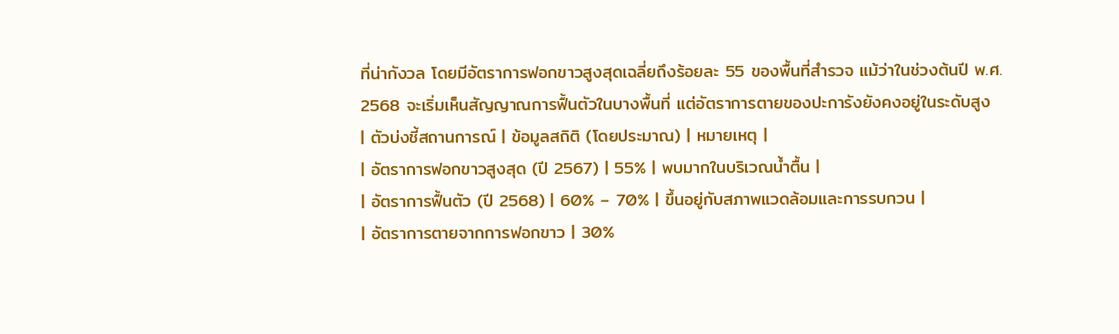ที่น่ากังวล โดยมีอัตราการฟอกขาวสูงสุดเฉลี่ยถึงร้อยละ 55 ของพื้นที่สำรวจ แม้ว่าในช่วงต้นปี พ.ศ. 2568 จะเริ่มเห็นสัญญาณการฟื้นตัวในบางพื้นที่ แต่อัตราการตายของปะการังยังคงอยู่ในระดับสูง
| ตัวบ่งชี้สถานการณ์ | ข้อมูลสถิติ (โดยประมาณ) | หมายเหตุ |
| อัตราการฟอกขาวสูงสุด (ปี 2567) | 55% | พบมากในบริเวณน้ำตื้น |
| อัตราการฟื้นตัว (ปี 2568) | 60% – 70% | ขึ้นอยู่กับสภาพแวดล้อมและการรบกวน |
| อัตราการตายจากการฟอกขาว | 30%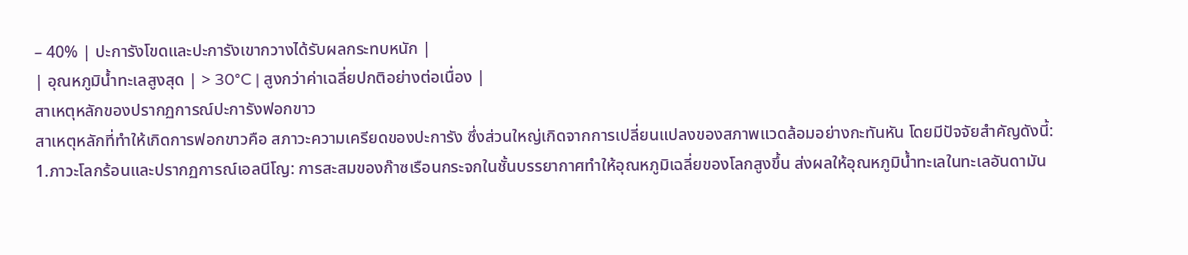– 40% | ปะการังโขดและปะการังเขากวางได้รับผลกระทบหนัก |
| อุณหภูมิน้ำทะเลสูงสุด | > 30°C | สูงกว่าค่าเฉลี่ยปกติอย่างต่อเนื่อง |
สาเหตุหลักของปรากฏการณ์ปะการังฟอกขาว
สาเหตุหลักที่ทำให้เกิดการฟอกขาวคือ สภาวะความเครียดของปะการัง ซึ่งส่วนใหญ่เกิดจากการเปลี่ยนแปลงของสภาพแวดล้อมอย่างกะทันหัน โดยมีปัจจัยสำคัญดังนี้:
1.ภาวะโลกร้อนและปรากฏการณ์เอลนีโญ: การสะสมของก๊าซเรือนกระจกในชั้นบรรยากาศทำให้อุณหภูมิเฉลี่ยของโลกสูงขึ้น ส่งผลให้อุณหภูมิน้ำทะเลในทะเลอันดามัน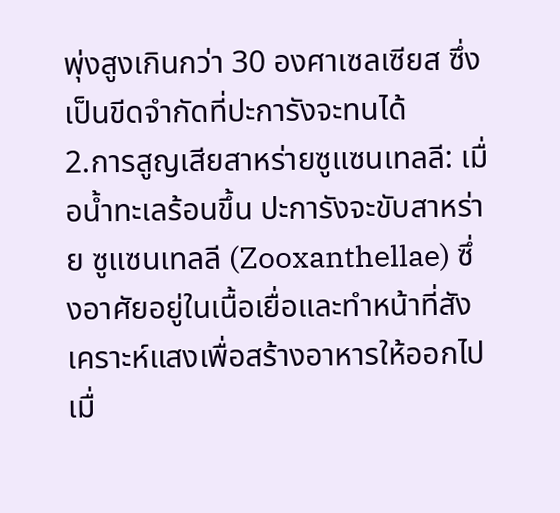พุ่งสูงเกินกว่า 30 องศาเซลเซียส ซึ่งเป็นขีดจำกัดที่ปะการังจะทนได้
2.การสูญเสียสาหร่ายซูแซนเทลลี: เมื่อน้ำทะเลร้อนขึ้น ปะการังจะขับสาหร่าย ซูแซนเทลลี (Zooxanthellae) ซึ่งอาศัยอยู่ในเนื้อเยื่อและทำหน้าที่สังเคราะห์แสงเพื่อสร้างอาหารให้ออกไป เมื่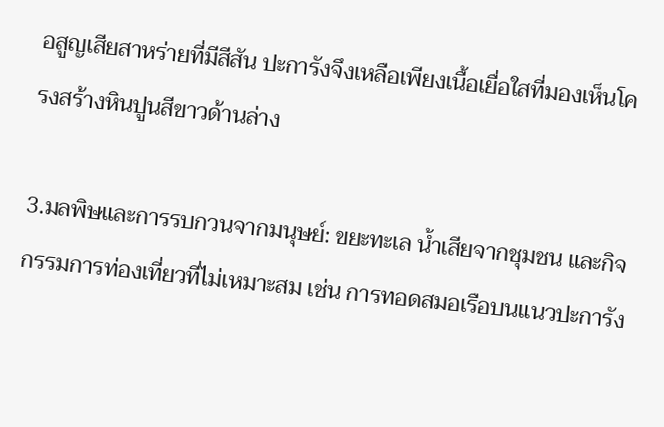อสูญเสียสาหร่ายที่มีสีสัน ปะการังจึงเหลือเพียงเนื้อเยื่อใสที่มองเห็นโครงสร้างหินปูนสีขาวด้านล่าง

3.มลพิษและการรบกวนจากมนุษย์: ขยะทะเล น้ำเสียจากชุมชน และกิจกรรมการท่องเที่ยวที่ไม่เหมาะสม เช่น การทอดสมอเรือบนแนวปะการัง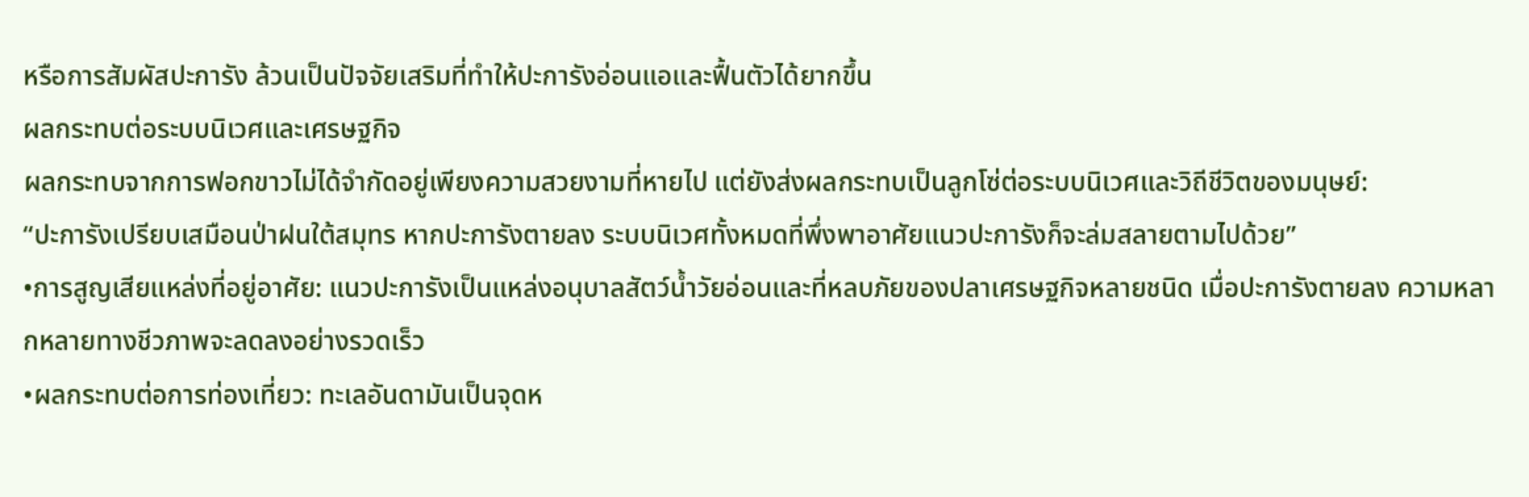หรือการสัมผัสปะการัง ล้วนเป็นปัจจัยเสริมที่ทำให้ปะการังอ่อนแอและฟื้นตัวได้ยากขึ้น
ผลกระทบต่อระบบนิเวศและเศรษฐกิจ
ผลกระทบจากการฟอกขาวไม่ได้จำกัดอยู่เพียงความสวยงามที่หายไป แต่ยังส่งผลกระทบเป็นลูกโซ่ต่อระบบนิเวศและวิถีชีวิตของมนุษย์:
“ปะการังเปรียบเสมือนป่าฝนใต้สมุทร หากปะการังตายลง ระบบนิเวศทั้งหมดที่พึ่งพาอาศัยแนวปะการังก็จะล่มสลายตามไปด้วย”
•การสูญเสียแหล่งที่อยู่อาศัย: แนวปะการังเป็นแหล่งอนุบาลสัตว์น้ำวัยอ่อนและที่หลบภัยของปลาเศรษฐกิจหลายชนิด เมื่อปะการังตายลง ความหลากหลายทางชีวภาพจะลดลงอย่างรวดเร็ว
•ผลกระทบต่อการท่องเที่ยว: ทะเลอันดามันเป็นจุดห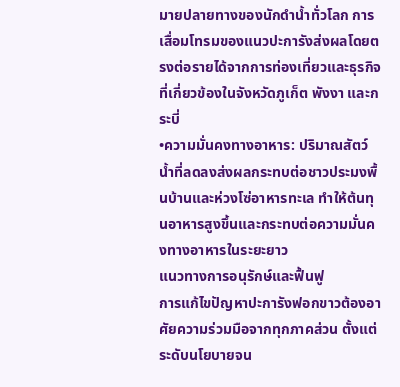มายปลายทางของนักดำน้ำทั่วโลก การเสื่อมโทรมของแนวปะการังส่งผลโดยตรงต่อรายได้จากการท่องเที่ยวและธุรกิจที่เกี่ยวข้องในจังหวัดภูเก็ต พังงา และกระบี่
•ความมั่นคงทางอาหาร: ปริมาณสัตว์น้ำที่ลดลงส่งผลกระทบต่อชาวประมงพื้นบ้านและห่วงโซ่อาหารทะเล ทำให้ต้นทุนอาหารสูงขึ้นและกระทบต่อความมั่นคงทางอาหารในระยะยาว
แนวทางการอนุรักษ์และฟื้นฟู
การแก้ไขปัญหาปะการังฟอกขาวต้องอาศัยความร่วมมือจากทุกภาคส่วน ตั้งแต่ระดับนโยบายจน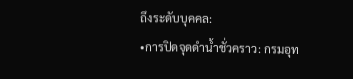ถึงระดับบุคคล:
•การปิดจุดดำน้ำชั่วคราว: กรมอุท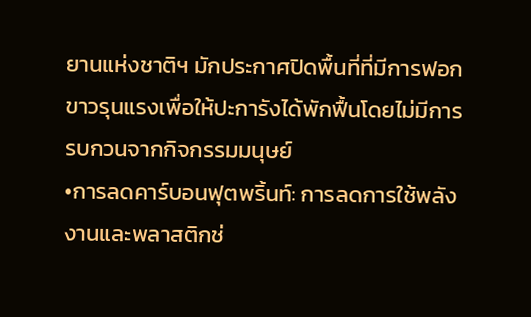ยานแห่งชาติฯ มักประกาศปิดพื้นที่ที่มีการฟอกขาวรุนแรงเพื่อให้ปะการังได้พักฟื้นโดยไม่มีการรบกวนจากกิจกรรมมนุษย์
•การลดคาร์บอนฟุตพริ้นท์: การลดการใช้พลังงานและพลาสติกช่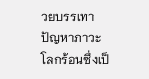วยบรรเทาปัญหาภาวะโลกร้อนซึ่งเป็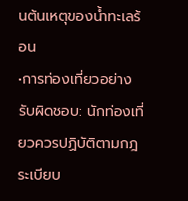นต้นเหตุของน้ำทะเลร้อน
•การท่องเที่ยวอย่างรับผิดชอบ: นักท่องเที่ยวควรปฏิบัติตามกฎระเบียบ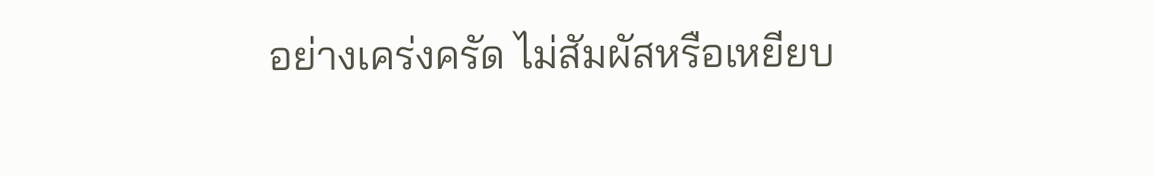อย่างเคร่งครัด ไม่สัมผัสหรือเหยียบ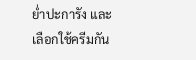ย่ำปะการัง และเลือกใช้ครีมกัน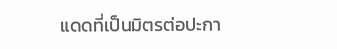แดดที่เป็นมิตรต่อปะกา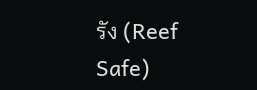รัง (Reef Safe)